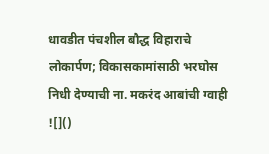धावडीत पंचशील बौद्ध विहाराचे लोकार्पण; विकासकामांसाठी भरघोस निधी देण्याची ना. मकरंद आबांची ग्वाही
![]()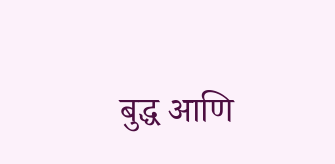बुद्ध आणि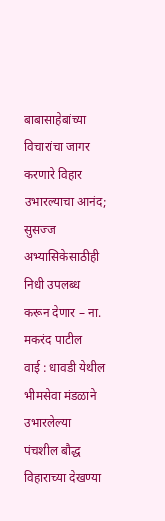बाबासाहेबांच्या विचारांचा जागर करणारे विहार उभारल्याचा आनंद; सुसज्ज अभ्यासिकेसाठीही निधी उपलब्ध करून देणार – ना. मकरंद पाटील
वाई : धावडी येथील भीमसेवा मंडळाने उभारलेल्या पंचशील बौद्ध विहाराच्या देखण्या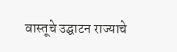वास्तूचे उद्घाटन राज्याचे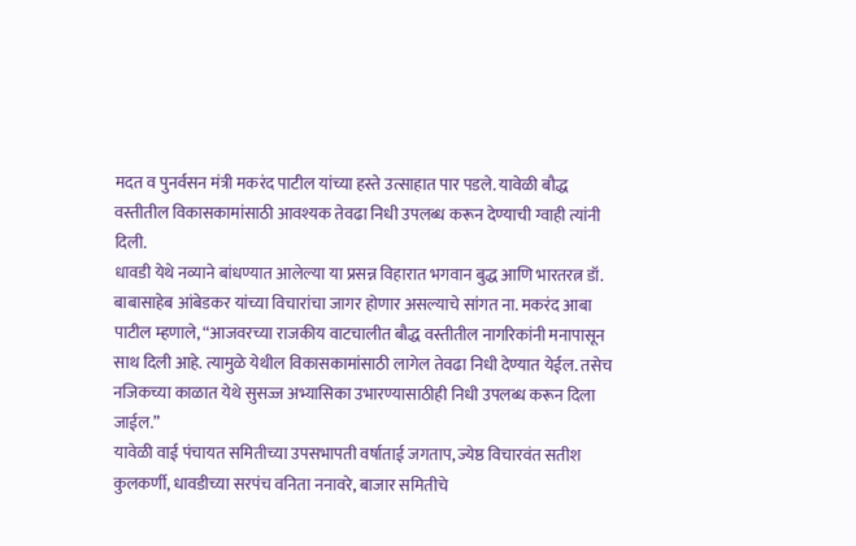मदत व पुनर्वसन मंत्री मकरंद पाटील यांच्या हस्ते उत्साहात पार पडले. यावेळी बौद्ध वस्तीतील विकासकामांसाठी आवश्यक तेवढा निधी उपलब्ध करून देण्याची ग्वाही त्यांनी दिली.
धावडी येथे नव्याने बांधण्यात आलेल्या या प्रसन्न विहारात भगवान बुद्ध आणि भारतरत्न डॉ. बाबासाहेब आंबेडकर यांच्या विचारांचा जागर होणार असल्याचे सांगत ना. मकरंद आबा पाटील म्हणाले, “आजवरच्या राजकीय वाटचालीत बौद्ध वस्तीतील नागरिकांनी मनापासून साथ दिली आहे. त्यामुळे येथील विकासकामांसाठी लागेल तेवढा निधी देण्यात येईल. तसेच नजिकच्या काळात येथे सुसज्ज अभ्यासिका उभारण्यासाठीही निधी उपलब्ध करून दिला जाईल.”
यावेळी वाई पंचायत समितीच्या उपसभापती वर्षाताई जगताप, ज्येष्ठ विचारवंत सतीश कुलकर्णी, धावडीच्या सरपंच वनिता ननावरे, बाजार समितीचे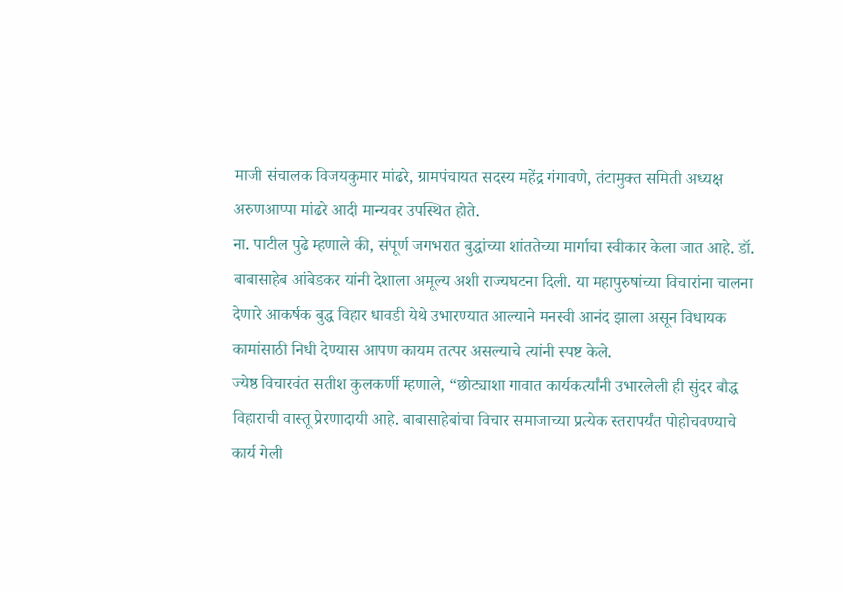माजी संचालक विजयकुमार मांढरे, ग्रामपंचायत सदस्य महेंद्र गंगावणे, तंटामुक्त समिती अध्यक्ष अरुणआप्पा मांढरे आदी मान्यवर उपस्थित होते.
ना. पाटील पुढे म्हणाले की, संपूर्ण जगभरात बुद्धांच्या शांततेच्या मार्गाचा स्वीकार केला जात आहे. डॉ. बाबासाहेब आंबेडकर यांनी देशाला अमूल्य अशी राज्यघटना दिली. या महापुरुषांच्या विचारांना चालना देणारे आकर्षक बुद्ध विहार धावडी येथे उभारण्यात आल्याने मनस्वी आनंद झाला असून विधायक कामांसाठी निधी देण्यास आपण कायम तत्पर असल्याचे त्यांनी स्पष्ट केले.
ज्येष्ठ विचारवंत सतीश कुलकर्णी म्हणाले, “छोट्याशा गावात कार्यकर्त्यांनी उभारलेली ही सुंदर बौद्ध विहाराची वास्तू प्रेरणादायी आहे. बाबासाहेबांचा विचार समाजाच्या प्रत्येक स्तरापर्यंत पोहोचवण्याचे कार्य गेली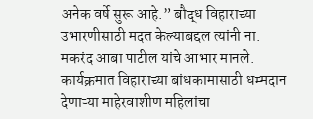अनेक वर्षे सुरू आहे.” बौद्ध विहाराच्या उभारणीसाठी मदत केल्याबद्दल त्यांनी ना. मकरंद आबा पाटील यांचे आभार मानले.
कार्यक्रमात विहाराच्या बांधकामासाठी धम्मदान देणाऱ्या माहेरवाशीण महिलांचा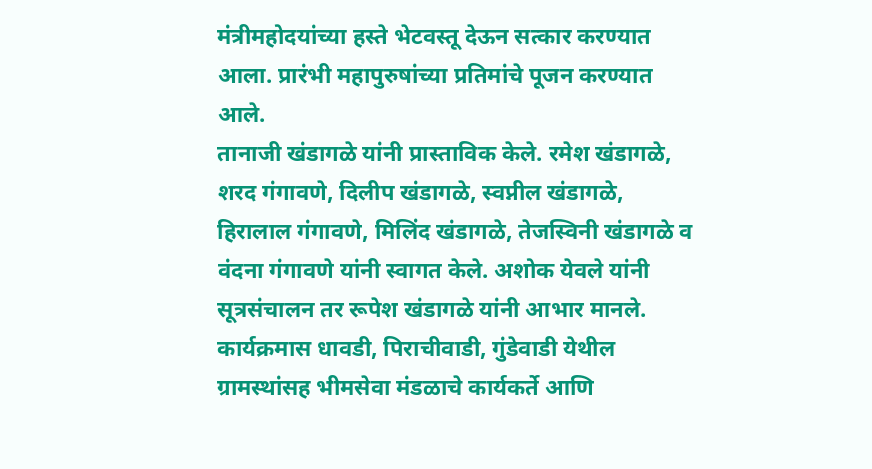मंत्रीमहोदयांच्या हस्ते भेटवस्तू देऊन सत्कार करण्यात आला. प्रारंभी महापुरुषांच्या प्रतिमांचे पूजन करण्यात आले.
तानाजी खंडागळे यांनी प्रास्ताविक केले. रमेश खंडागळे, शरद गंगावणे, दिलीप खंडागळे, स्वप्नील खंडागळे, हिरालाल गंगावणे, मिलिंद खंडागळे, तेजस्विनी खंडागळे व वंदना गंगावणे यांनी स्वागत केले. अशोक येवले यांनी सूत्रसंचालन तर रूपेश खंडागळे यांनी आभार मानले. कार्यक्रमास धावडी, पिराचीवाडी, गुंडेवाडी येथील ग्रामस्थांसह भीमसेवा मंडळाचे कार्यकर्ते आणि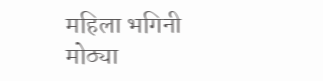महिला भगिनी मोठ्या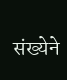संख्येने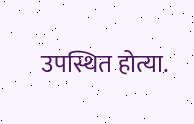उपस्थित होत्या.